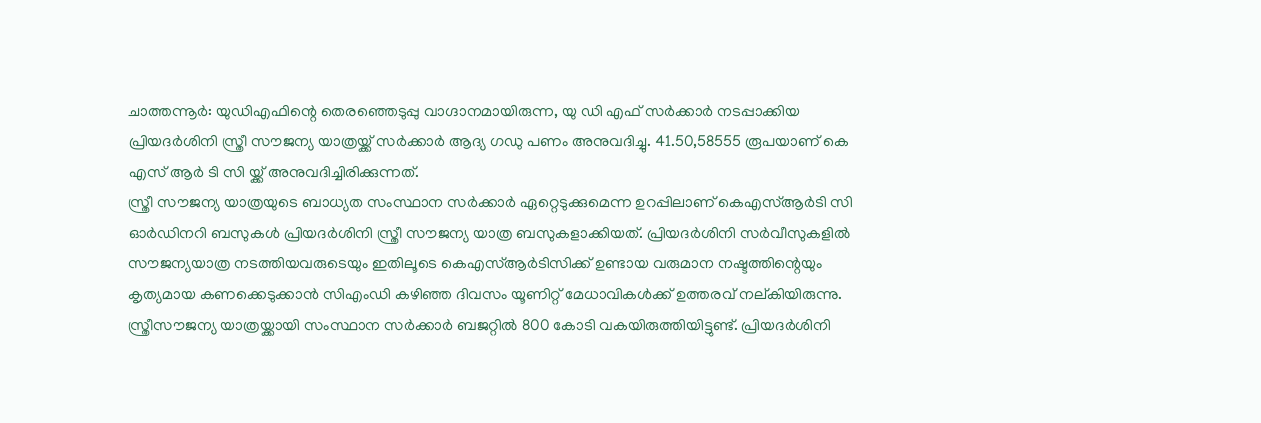ചാത്തന്നൂർ: യുഡിഎഫിന്റെ തെരഞ്ഞെടുപ്പു വാഗ്ദാനമായിരുന്ന, യു ഡി എഫ് സർക്കാർ നടപ്പാക്കിയ പ്രിയദർശിനി സ്ത്രീ സൗജന്യ യാത്രയ്ക്ക് സർക്കാർ ആദ്യ ഗഡു പണം അനുവദിച്ചു. 41.50,58555 രൂപയാണ് കെ എസ് ആർ ടി സി യ്ക്ക് അനുവദിച്ചിരിക്കുന്നത്.
സ്ത്രീ സൗജന്യ യാത്രയുടെ ബാധ്യത സംസ്ഥാന സർക്കാർ ഏറ്റെടുക്കുമെന്ന ഉറപ്പിലാണ് കെഎസ്ആർടി സി ഓർഡിനറി ബസുകൾ പ്രിയദർശിനി സ്ത്രീ സൗജന്യ യാത്ര ബസുകളാക്കിയത്. പ്രിയദർശിനി സർവീസുകളിൽ സൗജന്യയാത്ര നടത്തിയവരുടെയും ഇതിലൂടെ കെഎസ്ആർടിസിക്ക് ഉണ്ടായ വരുമാന നഷ്ടത്തിന്റെയും കൃത്യമായ കണക്കെടുക്കാൻ സിഎംഡി കഴിഞ്ഞ ദിവസം യൂണിറ്റ് മേധാവികൾക്ക് ഉത്തരവ് നല്കിയിരുന്നു.
സ്ത്രീസൗജന്യ യാത്രയ്ക്കായി സംസ്ഥാന സർക്കാർ ബജറ്റിൽ 800 കോടി വകയിരുത്തിയിട്ടുണ്ട്. പ്രിയദർശിനി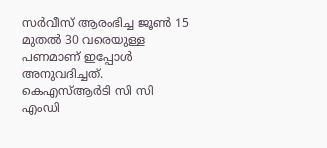സർവീസ് ആരംഭിച്ച ജൂൺ 15 മുതൽ 30 വരെയുള്ള പണമാണ് ഇപ്പോൾ അനുവദിച്ചത്. കെഎസ്ആർടി സി സി എംഡി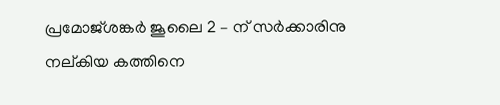പ്രമോജ്ശങ്കർ ജൂലൈ 2 – ന് സർക്കാരിനു നല്കിയ കത്തിനെ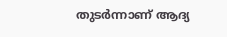തുടർന്നാണ് ആദ്യ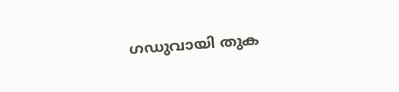ഗഡുവായി തുക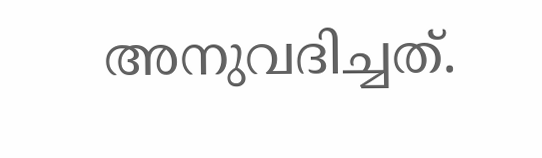അനുവദിച്ചത്.